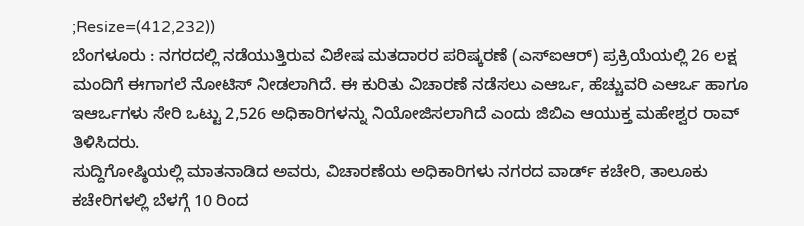;Resize=(412,232))
ಬೆಂಗಳೂರು : ನಗರದಲ್ಲಿ ನಡೆಯುತ್ತಿರುವ ವಿಶೇಷ ಮತದಾರರ ಪರಿಷ್ಕರಣೆ (ಎಸ್ಐಆರ್) ಪ್ರಕ್ರಿಯೆಯಲ್ಲಿ 26 ಲಕ್ಷ ಮಂದಿಗೆ ಈಗಾಗಲೆ ನೋಟಿಸ್ ನೀಡಲಾಗಿದೆ. ಈ ಕುರಿತು ವಿಚಾರಣೆ ನಡೆಸಲು ಎಆರ್ಒ, ಹೆಚ್ಚುವರಿ ಎಆರ್ಒ ಹಾಗೂ ಇಆರ್ಒಗಳು ಸೇರಿ ಒಟ್ಟು 2,526 ಅಧಿಕಾರಿಗಳನ್ನು ನಿಯೋಜಿಸಲಾಗಿದೆ ಎಂದು ಜಿಬಿಎ ಆಯುಕ್ತ ಮಹೇಶ್ವರ ರಾವ್ ತಿಳಿಸಿದರು.
ಸುದ್ದಿಗೋಷ್ಠಿಯಲ್ಲಿ ಮಾತನಾಡಿದ ಅವರು, ವಿಚಾರಣೆಯ ಅಧಿಕಾರಿಗಳು ನಗರದ ವಾರ್ಡ್ ಕಚೇರಿ, ತಾಲೂಕು ಕಚೇರಿಗಳಲ್ಲಿ ಬೆಳಗ್ಗೆ 10 ರಿಂದ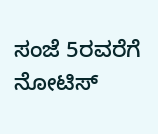ಸಂಜೆ 5ರವರೆಗೆ ನೋಟಿಸ್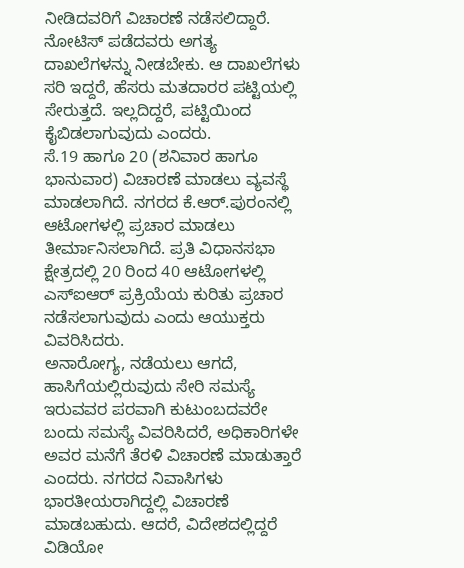ನೀಡಿದವರಿಗೆ ವಿಚಾರಣೆ ನಡೆಸಲಿದ್ದಾರೆ. ನೋಟಿಸ್ ಪಡೆದವರು ಅಗತ್ಯ ದಾಖಲೆಗಳನ್ನು ನೀಡಬೇಕು. ಆ ದಾಖಲೆಗಳು ಸರಿ ಇದ್ದರೆ, ಹೆಸರು ಮತದಾರರ ಪಟ್ಟಿಯಲ್ಲಿ ಸೇರುತ್ತದೆ. ಇಲ್ಲದಿದ್ದರೆ, ಪಟ್ಟಿಯಿಂದ ಕೈಬಿಡಲಾಗುವುದು ಎಂದರು.
ಸೆ.19 ಹಾಗೂ 20 (ಶನಿವಾರ ಹಾಗೂ ಭಾನುವಾರ) ವಿಚಾರಣೆ ಮಾಡಲು ವ್ಯವಸ್ಥೆ ಮಾಡಲಾಗಿದೆ. ನಗರದ ಕೆ.ಆರ್.ಪುರಂನಲ್ಲಿ ಆಟೋಗಳಲ್ಲಿ ಪ್ರಚಾರ ಮಾಡಲು ತೀರ್ಮಾನಿಸಲಾಗಿದೆ. ಪ್ರತಿ ವಿಧಾನಸಭಾ ಕ್ಷೇತ್ರದಲ್ಲಿ 20 ರಿಂದ 40 ಆಟೋಗಳಲ್ಲಿ ಎಸ್ಐಆರ್ ಪ್ರಕ್ರಿಯೆಯ ಕುರಿತು ಪ್ರಚಾರ ನಡೆಸಲಾಗುವುದು ಎಂದು ಆಯುಕ್ತರು ವಿವರಿಸಿದರು.
ಅನಾರೋಗ್ಯ, ನಡೆಯಲು ಆಗದೆ, ಹಾಸಿಗೆಯಲ್ಲಿರುವುದು ಸೇರಿ ಸಮಸ್ಯೆ ಇರುವವರ ಪರವಾಗಿ ಕುಟುಂಬದವರೇ ಬಂದು ಸಮಸ್ಯೆ ವಿವರಿಸಿದರೆ, ಅಧಿಕಾರಿಗಳೇ ಅವರ ಮನೆಗೆ ತೆರಳಿ ವಿಚಾರಣೆ ಮಾಡುತ್ತಾರೆ ಎಂದರು. ನಗರದ ನಿವಾಸಿಗಳು ಭಾರತೀಯರಾಗಿದ್ದಲ್ಲಿ ವಿಚಾರಣೆ ಮಾಡಬಹುದು. ಆದರೆ, ವಿದೇಶದಲ್ಲಿದ್ದರೆ ವಿಡಿಯೋ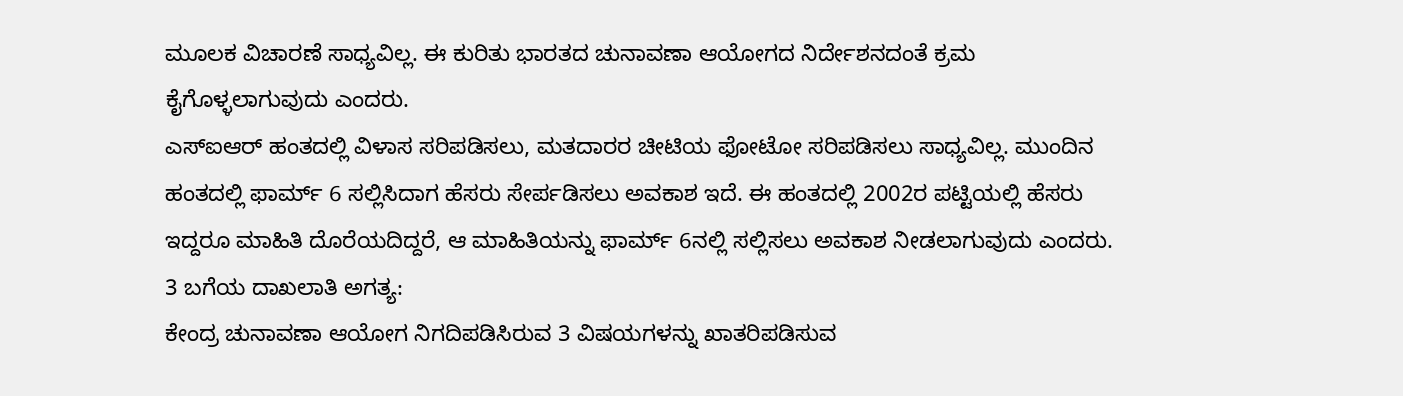ಮೂಲಕ ವಿಚಾರಣೆ ಸಾಧ್ಯವಿಲ್ಲ. ಈ ಕುರಿತು ಭಾರತದ ಚುನಾವಣಾ ಆಯೋಗದ ನಿರ್ದೇಶನದಂತೆ ಕ್ರಮ ಕೈಗೊಳ್ಳಲಾಗುವುದು ಎಂದರು.
ಎಸ್ಐಆರ್ ಹಂತದಲ್ಲಿ ವಿಳಾಸ ಸರಿಪಡಿಸಲು, ಮತದಾರರ ಚೀಟಿಯ ಫೋಟೋ ಸರಿಪಡಿಸಲು ಸಾಧ್ಯವಿಲ್ಲ. ಮುಂದಿನ ಹಂತದಲ್ಲಿ ಫಾರ್ಮ್ 6 ಸಲ್ಲಿಸಿದಾಗ ಹೆಸರು ಸೇರ್ಪಡಿಸಲು ಅವಕಾಶ ಇದೆ. ಈ ಹಂತದಲ್ಲಿ 2002ರ ಪಟ್ಟಿಯಲ್ಲಿ ಹೆಸರು ಇದ್ದರೂ ಮಾಹಿತಿ ದೊರೆಯದಿದ್ದರೆ, ಆ ಮಾಹಿತಿಯನ್ನು ಫಾರ್ಮ್ 6ನಲ್ಲಿ ಸಲ್ಲಿಸಲು ಅವಕಾಶ ನೀಡಲಾಗುವುದು ಎಂದರು.
3 ಬಗೆಯ ದಾಖಲಾತಿ ಅಗತ್ಯ:
ಕೇಂದ್ರ ಚುನಾವಣಾ ಆಯೋಗ ನಿಗದಿಪಡಿಸಿರುವ 3 ವಿಷಯಗಳನ್ನು ಖಾತರಿಪಡಿಸುವ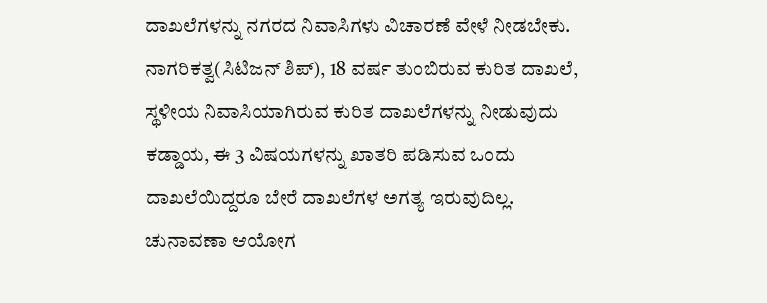ದಾಖಲೆಗಳನ್ನು ನಗರದ ನಿವಾಸಿಗಳು ವಿಚಾರಣೆ ವೇಳೆ ನೀಡಬೇಕು. ನಾಗರಿಕತ್ವ(ಸಿಟಿಜನ್ ಶಿಪ್), 18 ವರ್ಷ ತುಂಬಿರುವ ಕುರಿತ ದಾಖಲೆ, ಸ್ಥಳೀಯ ನಿವಾಸಿಯಾಗಿರುವ ಕುರಿತ ದಾಖಲೆಗಳನ್ನು ನೀಡುವುದು ಕಡ್ಡಾಯ, ಈ 3 ವಿಷಯಗಳನ್ನು ಖಾತರಿ ಪಡಿಸುವ ಒಂದು ದಾಖಲೆಯಿದ್ದರೂ ಬೇರೆ ದಾಖಲೆಗಳ ಅಗತ್ಯ ಇರುವುದಿಲ್ಲ. ಚುನಾವಣಾ ಆಯೋಗ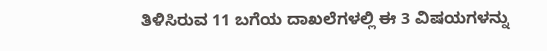ತಿಳಿಸಿರುವ 11 ಬಗೆಯ ದಾಖಲೆಗಳಲ್ಲಿ ಈ 3 ವಿಷಯಗಳನ್ನು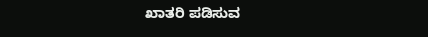ಖಾತರಿ ಪಡಿಸುವ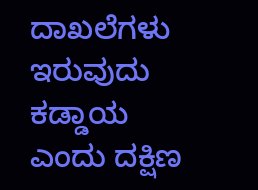ದಾಖಲೆಗಳು ಇರುವುದು ಕಡ್ಡಾಯ ಎಂದು ದಕ್ಷಿಣ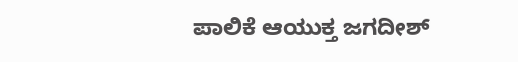ಪಾಲಿಕೆ ಆಯುಕ್ತ ಜಗದೀಶ್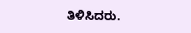ತಿಳಿಸಿದರು.